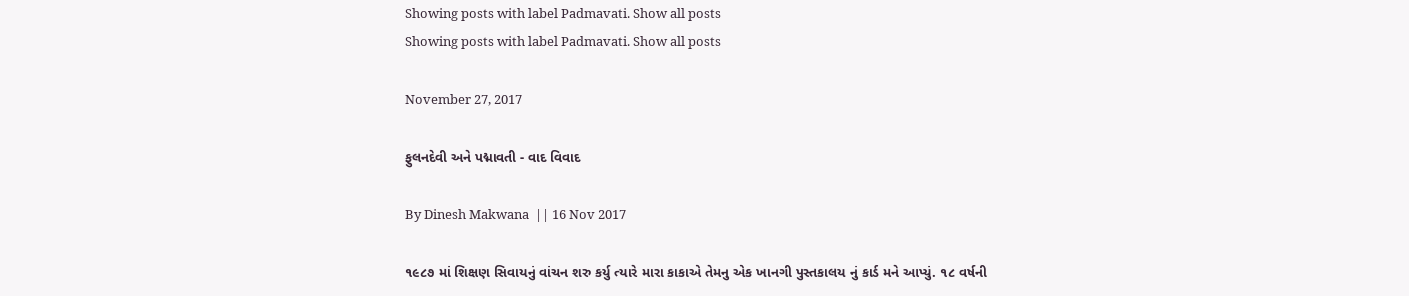Showing posts with label Padmavati. Show all posts
Showing posts with label Padmavati. Show all posts

November 27, 2017

ફુલનદેવી અને પદ્માવતી - વાદ વિવાદ

By Dinesh Makwana  || 16 Nov 2017

૧૯૮૭ માં શિક્ષણ સિવાયનું વાંચન શરુ કર્યુ ત્યારે મારા કાકાએ તેમનુ એક ખાનગી પુસ્તકાલય નું કાર્ડ મને આપ્યું. ૧૮ વર્ષની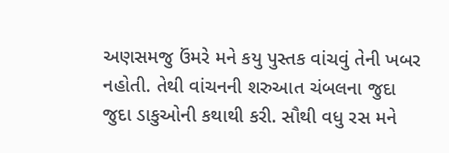અણસમજુ ઉંમરે મને કયુ પુસ્તક વાંચવું તેની ખબર નહોતી. તેથી વાંચનની શરુઆત ચંબલના જુદા જુદા ડાકુઓની કથાથી કરી. સૌથી વધુ રસ મને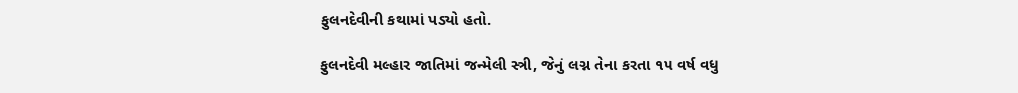ફુલનદેવીની કથામાં પડ્યો હતો.

ફુલનદેવી મલ્હાર જાતિમાં જન્મેલી સ્ત્રી, જેનું લગ્ન તેના કરતા ૧૫ વર્ષ વધુ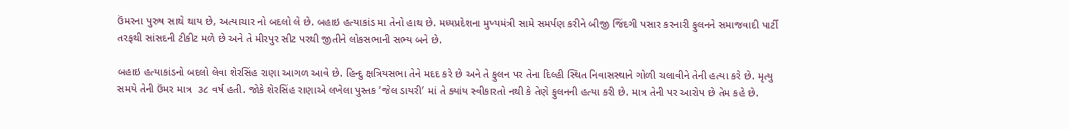ઉંમરના પુરુષ સાથે થાય છે, અત્યાચાર નો બદલો લે છે. બહાઇ હત્યાકાંડ મા તેનો હાથ છે. મધ્યપ્રદેશના મુખ્યમંત્રી સામે સમર્પણ કરીને બીજી જિંદગી પસાર કરનારી ફુલનને સમાજવાદી પાર્ટી તરફથી સાંસદની ટીકીટ મળે છે અને તે મીરપુર સીટ પરથી જીતીને લોકસભાની સભ્ય બને છે.

બહાઇ હત્યાકાંડનો બદલો લેવા શેરસિંહ રાણા આગળ આવે છે. હિન્દુ ક્ષત્રિયસભા તેને મદદ કરે છે અને તે ફુલન પર તેના દિલ્હી સ્થિત નિવાસસ્થાને ગોળી ચલાવીને તેની હત્યા કરે છે. મૃત્યુ સમયે તેની ઉંમર માત્ર  ૩૮ વર્ષ હતી. જોકે શેરસિંહ રાણાએ લખેલા પુસ્તક ‘જેલ ડાયરી’ માં તે ક્યાંય સ્વીકારતો નથી કે તેણે ફુલનની હત્યા કરી છે. માત્ર તેની પર આરોપ છે તેમ કહે છે.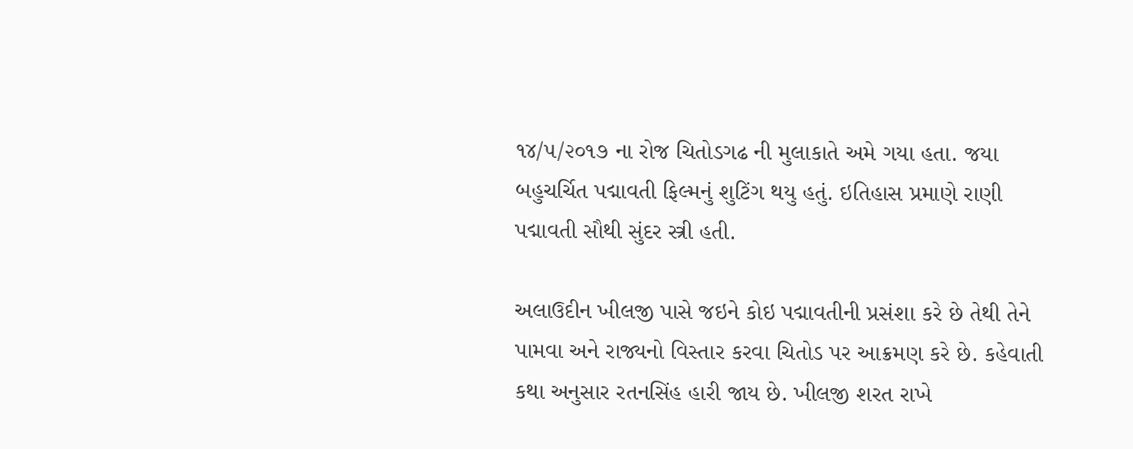૧૪/૫/૨૦૧૭ ના રોજ ચિતોડગઢ ની મુલાકાતે અમે ગયા હતા. જયા બહુચર્ચિત પદ્માવતી ફિલ્મનું શુટિંગ થયુ હતું. ઇતિહાસ પ્રમાણે રાણી પદ્માવતી સૌથી સુંદર સ્ત્રી હતી.

અલાઉદીન ખીલજી પાસે જઇને કોઇ પદ્માવતીની પ્રસંશા કરે છે તેથી તેને પામવા અને રાજ્યનો વિસ્તાર કરવા ચિતોડ પર આક્રમણ કરે છે. કહેવાતી કથા અનુસાર રતનસિંહ હારી જાય છે. ખીલજી શરત રાખે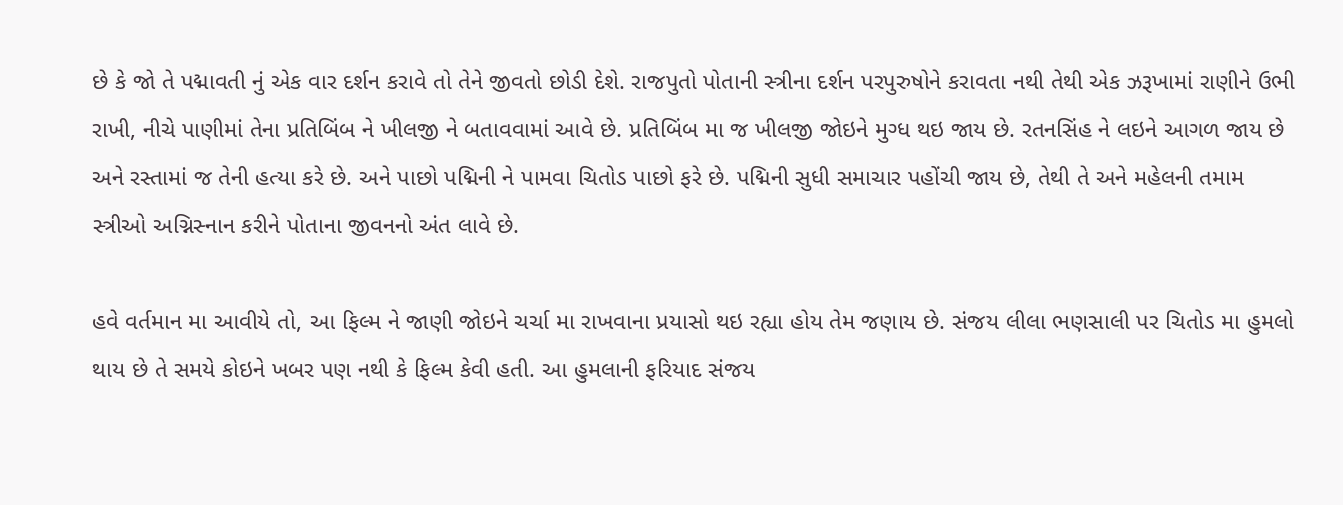છે કે જો તે પદ્માવતી નું એક વાર દર્શન કરાવે તો તેને જીવતો છોડી દેશે. રાજપુતો પોતાની સ્ત્રીના દર્શન પરપુરુષોને કરાવતા નથી તેથી એક ઝરૂખામાં રાણીને ઉભી રાખી, નીચે પાણીમાં તેના પ્રતિબિંબ ને ખીલજી ને બતાવવામાં આવે છે. પ્રતિબિંબ મા જ ખીલજી જોઇને મુગ્ધ થઇ જાય છે. રતનસિંહ ને લઇને આગળ જાય છે અને રસ્તામાં જ તેની હત્યા કરે છે. અને પાછો પદ્મિની ને પામવા ચિતોડ પાછો ફરે છે. પદ્મિની સુધી સમાચાર પહોંચી જાય છે, તેથી તે અને મહેલની તમામ સ્ત્રીઓ અગ્નિસ્નાન કરીને પોતાના જીવનનો અંત લાવે છે.

હવે વર્તમાન મા આવીયે તો, આ ફિલ્મ ને જાણી જોઇને ચર્ચા મા રાખવાના પ્રયાસો થઇ રહ્યા હોય તેમ જણાય છે. સંજય લીલા ભણસાલી પર ચિતોડ મા હુમલો થાય છે તે સમયે કોઇને ખબર પણ નથી કે ફિલ્મ કેવી હતી. આ હુમલાની ફરિયાદ સંજય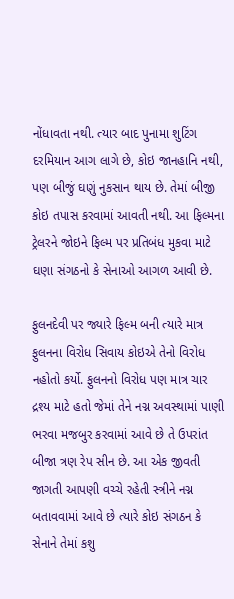નોંધાવતા નથી. ત્યાર બાદ પુનામા શુટિંગ દરમિયાન આગ લાગે છે, કોઇ જાનહાનિ નથી, પણ બીજું ઘણું નુકસાન થાય છે. તેમાં બીજી કોઇ તપાસ કરવામાં આવતી નથી. આ ફિલ્મના ટ્રેલરને જોઇને ફિલ્મ પર પ્રતિબંધ મુકવા માટે ઘણા સંગઠનો કે સેનાઓ આગળ આવી છે.

ફુલનદેવી પર જ્યારે ફિલ્મ બની ત્યારે માત્ર ફુલનના વિરોધ સિવાય કોઇએ તેનો વિરોધ નહોતો કર્યો. ફુલનનો વિરોધ પણ માત્ર ચાર દ્રશ્ય માટે હતો જેમાં તેને નગ્ન અવસ્થામાં પાણી ભરવા મજબુર કરવામાં આવે છે તે ઉપરાંત બીજા ત્રણ રેપ સીન છે. આ એક જીવતી જાગતી આપણી વચ્ચે રહેતી સ્ત્રીને નગ્ન બતાવવામાં આવે છે ત્યારે કોઇ સંગઠન કે સેનાને તેમાં કશુ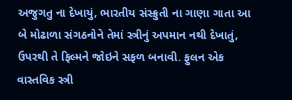અજુગતુ ના દેખાયું, ભારતીય સંસ્ક્રુતી ના ગાણા ગાતા આ બે મોઢાળા સંગઠનોને તેમાં સ્ત્રીનું અપમાન નથી દેખાતું, ઉપરથી તે ફિલ્મને જોઇને સફળ બનાવી. ફુલન એક વાસ્તવિક સ્ત્રી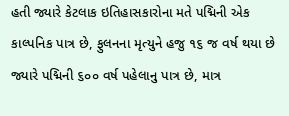હતી જ્યારે કેટલાક ઇતિહાસકારોના મતે પદ્મિની એક કાલ્પનિક પાત્ર છે, ફુલનના મૃત્યુને હજુ ૧૬ જ વર્ષ થયા છે જ્યારે પદ્મિની ૬૦૦ વર્ષ પહેલાનુ પાત્ર છે, માત્ર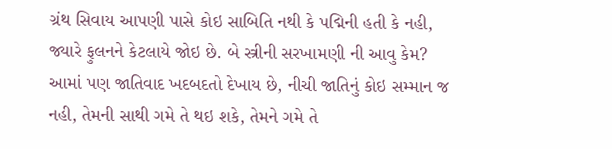ગ્રંથ સિવાય આપણી પાસે કોઇ સાબિતિ નથી કે પદ્મિની હતી કે નહી, જ્યારે ફુલનને કેટલાયે જોઇ છે. બે સ્ત્રીની સરખામણી ની આવુ કેમ? આમાં પણ જાતિવાદ ખદબદતો દેખાય છે, નીચી જાતિનું કોઇ સમ્માન જ નહી, તેમની સાથી ગમે તે થઇ શકે, તેમને ગમે તે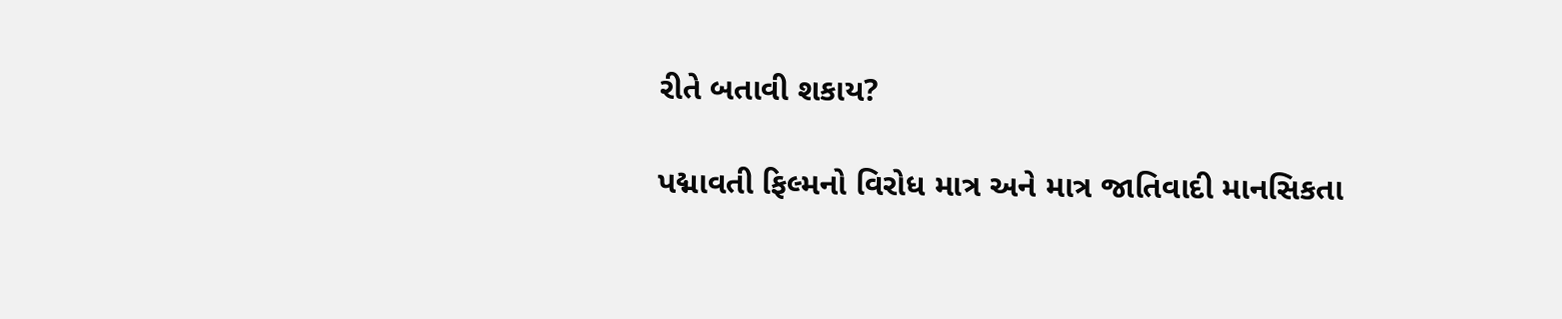રીતે બતાવી શકાય?

પદ્માવતી ફિલ્મનો વિરોધ માત્ર અને માત્ર જાતિવાદી માનસિકતા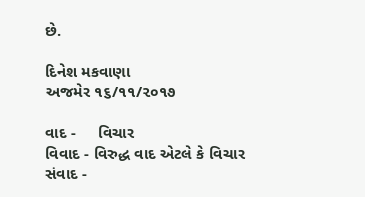છે.

દિનેશ મકવાણા
અજમેર ૧૬/૧૧/૨૦૧૭

વાદ -     વિચાર
વિવાદ - વિરુદ્ધ વાદ એટલે કે વિચાર
સંવાદ -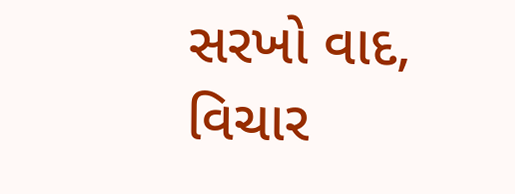સરખો વાદ, વિચાર